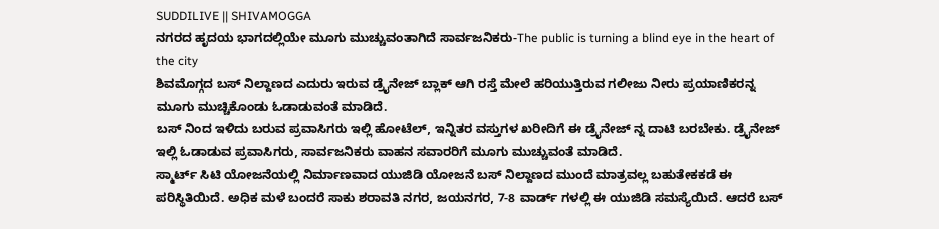SUDDILIVE || SHIVAMOGGA
ನಗರದ ಹೃದಯ ಭಾಗದಲ್ಲಿಯೇ ಮೂಗು ಮುಚ್ಚುವಂತಾಗಿದೆ ಸಾರ್ವಜನಿಕರು-The public is turning a blind eye in the heart of the city
ಶಿವಮೊಗ್ಗದ ಬಸ್ ನಿಲ್ದಾಣದ ಎದುರು ಇರುವ ಡ್ರೈನೇಜ್ ಬ್ಲಾಕ್ ಆಗಿ ರಸ್ತೆ ಮೇಲೆ ಹರಿಯುತ್ತಿರುವ ಗಲೀಜು ನೀರು ಪ್ರಯಾಣಿಕರನ್ನ ಮೂಗು ಮುಚ್ಚಿಕೊಂಡು ಓಡಾಡುವಂತೆ ಮಾಡಿದೆ.
ಬಸ್ ನಿಂದ ಇಳಿದು ಬರುವ ಪ್ರವಾಸಿಗರು ಇಲ್ಲಿ ಹೋಟೆಲ್, ಇನ್ನಿತರ ವಸ್ತುಗಳ ಖರೀದಿಗೆ ಈ ಡ್ರೈನೇಜ್ ನ್ನ ದಾಟಿ ಬರಬೇಕು. ಡ್ರೈನೇಜ್ ಇಲ್ಲಿ ಓಡಾಡುವ ಪ್ರವಾಸಿಗರು, ಸಾರ್ವಜನಿಕರು ವಾಹನ ಸವಾರರಿಗೆ ಮೂಗು ಮುಚ್ಚುವಂತೆ ಮಾಡಿದೆ.
ಸ್ಮಾರ್ಟ್ ಸಿಟಿ ಯೋಜನೆಯಲ್ಲಿ ನಿರ್ಮಾಣವಾದ ಯುಜಿಡಿ ಯೋಜನೆ ಬಸ್ ನಿಲ್ದಾಣದ ಮುಂದೆ ಮಾತ್ರವಲ್ಲ ಬಹುತೇಕಕಡೆ ಈ ಪರಿಸ್ಥಿತಿಯಿದೆ. ಅಧಿಕ ಮಳೆ ಬಂದರೆ ಸಾಕು ಶರಾವತಿ ನಗರ, ಜಯನಗರ, 7-8 ವಾರ್ಡ್ ಗಳಲ್ಲಿ ಈ ಯುಜಿಡಿ ಸಮಸ್ಯೆಯಿದೆ. ಆದರೆ ಬಸ್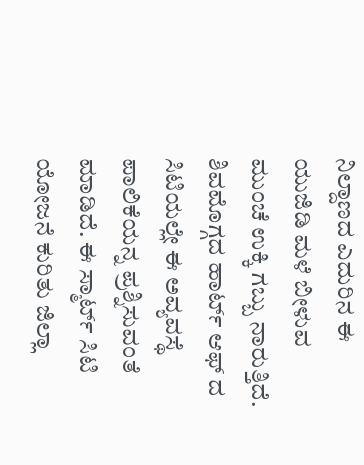ನಿಲ್ದಾಣದ ಎದುರಿನ ಈ ಯುಜಿಡಿ ಮಳೆ ಬೀಳುವ ಮುಂಚೆ ಉಕ್ಕಿ ಗಬ್ಬು ನಾರುತ್ತಿದೆ.
ಶಿವಮೊಗ್ಗದ ಹಾರ್ಟ್ ಆಫ್ ದ ಸಿಟಿಯಲ್ಲೇ ಈ ಅವ್ಯವಸ್ಥೆ ಪಾಲಿಕೆಯನ್ನ ಪ್ರಶ್ನಿಸುವಂತೆ ಮಾಡಿದೆ. ಈ ಸ್ಮಾರ್ಟ್ ಸಿಟಿ ಯೋಜನೆ ಕುರಿತು ಜಿಲ್ಲಾ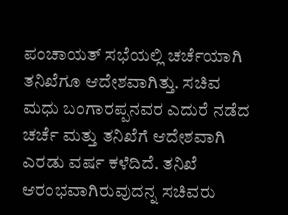ಪಂಚಾಯತ್ ಸಭೆಯಲ್ಲಿ ಚರ್ಚೆಯಾಗಿ ತನಿಖೆಗೂ ಆದೇಶವಾಗಿತ್ತು. ಸಚಿವ ಮಧು ಬಂಗಾರಪ್ಪನವರ ಎದುರೆ ನಡೆದ ಚರ್ಚೆ ಮತ್ತು ತನಿಖೆಗೆ ಆದೇಶವಾಗಿ ಎರಡು ವರ್ಷ ಕಳೆದಿದೆ. ತನಿಖೆ ಆರಂಭವಾಗಿರುವುದನ್ನ ಸಚಿವರು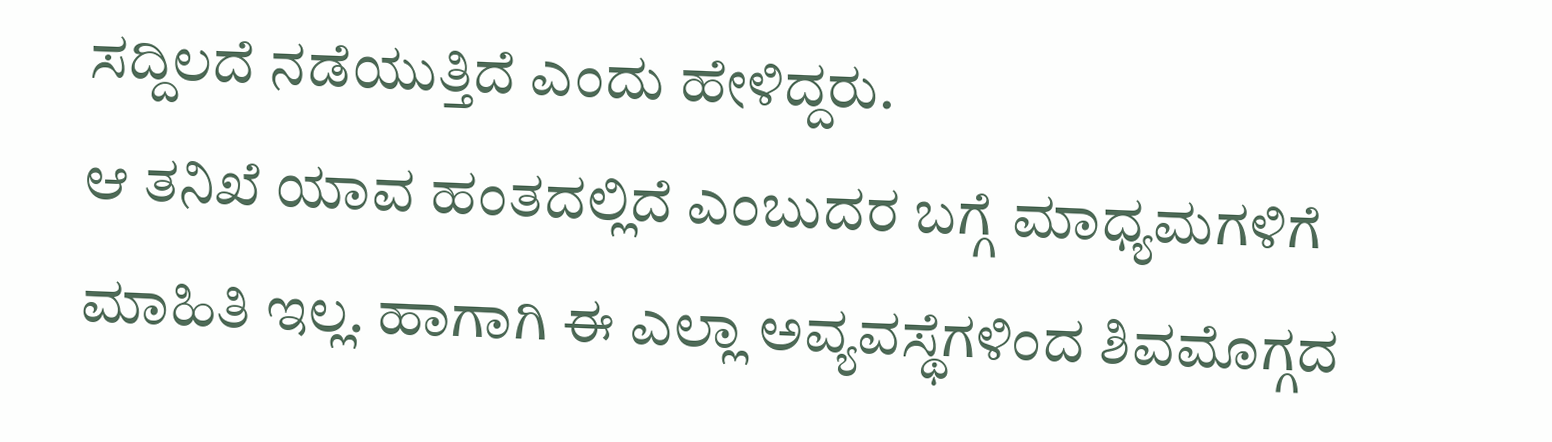ಸದ್ದಿಲದೆ ನಡೆಯುತ್ತಿದೆ ಎಂದು ಹೇಳಿದ್ದರು.
ಆ ತನಿಖೆ ಯಾವ ಹಂತದಲ್ಲಿದೆ ಎಂಬುದರ ಬಗ್ಗೆ ಮಾಧ್ಯಮಗಳಿಗೆ ಮಾಹಿತಿ ಇಲ್ಲ. ಹಾಗಾಗಿ ಈ ಎಲ್ಲಾ ಅವ್ಯವಸ್ಥೆಗಳಿಂದ ಶಿವಮೊಗ್ಗದ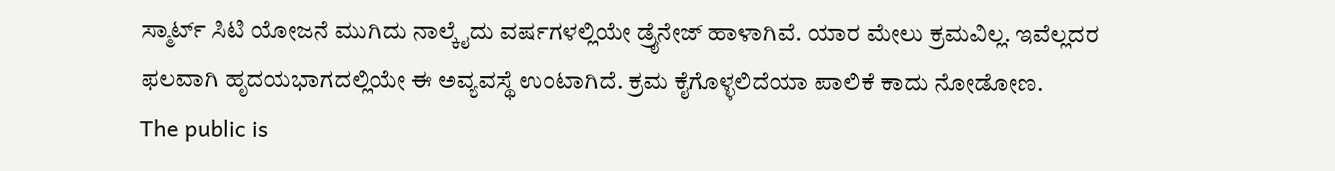ಸ್ಮಾರ್ಟ್ ಸಿಟಿ ಯೋಜನೆ ಮುಗಿದು ನಾಲ್ಕೈದು ವರ್ಷಗಳಲ್ಲಿಯೇ ಡ್ರೈನೇಜ್ ಹಾಳಾಗಿವೆ. ಯಾರ ಮೇಲು ಕ್ರಮವಿಲ್ಲ. ಇವೆಲ್ಲದರ ಫಲವಾಗಿ ಹೃದಯಭಾಗದಲ್ಲಿಯೇ ಈ ಅವ್ಯವಸ್ಥೆ ಉಂಟಾಗಿದೆ. ಕ್ರಮ ಕೈಗೊಳ್ಳಲಿದೆಯಾ ಪಾಲಿಕೆ ಕಾದು ನೋಡೋಣ.
The public is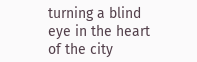turning a blind eye in the heart of the city